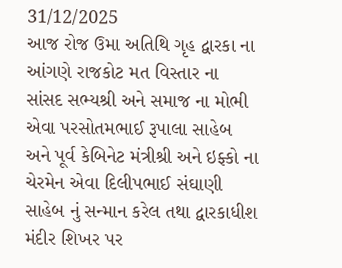31/12/2025
આજ રોજ ઉમા અતિથિ ગૃહ દ્વારકા ના આંગણે રાજકોટ મત વિસ્તાર ના સાંસદ સભ્યશ્રી અને સમાજ ના મોભી એવા પરસોતમભાઈ રૂપાલા સાહેબ અને પૂર્વ કેબિનેટ મંત્રીશ્રી અને ઇફ્કો ના ચેરમેન એવા દિલીપભાઈ સંઘાણી સાહેબ નું સન્માન કરેલ તથા દ્વારકાધીશ મંદીર શિખર પર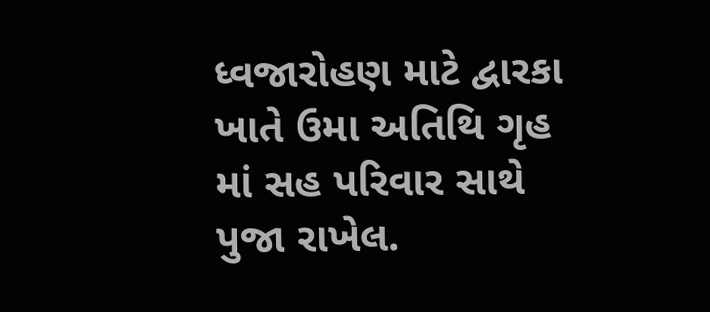ધ્વજારોહણ માટે દ્વારકા ખાતે ઉમા અતિથિ ગૃહ માં સહ પરિવાર સાથે પુજા રાખેલ.